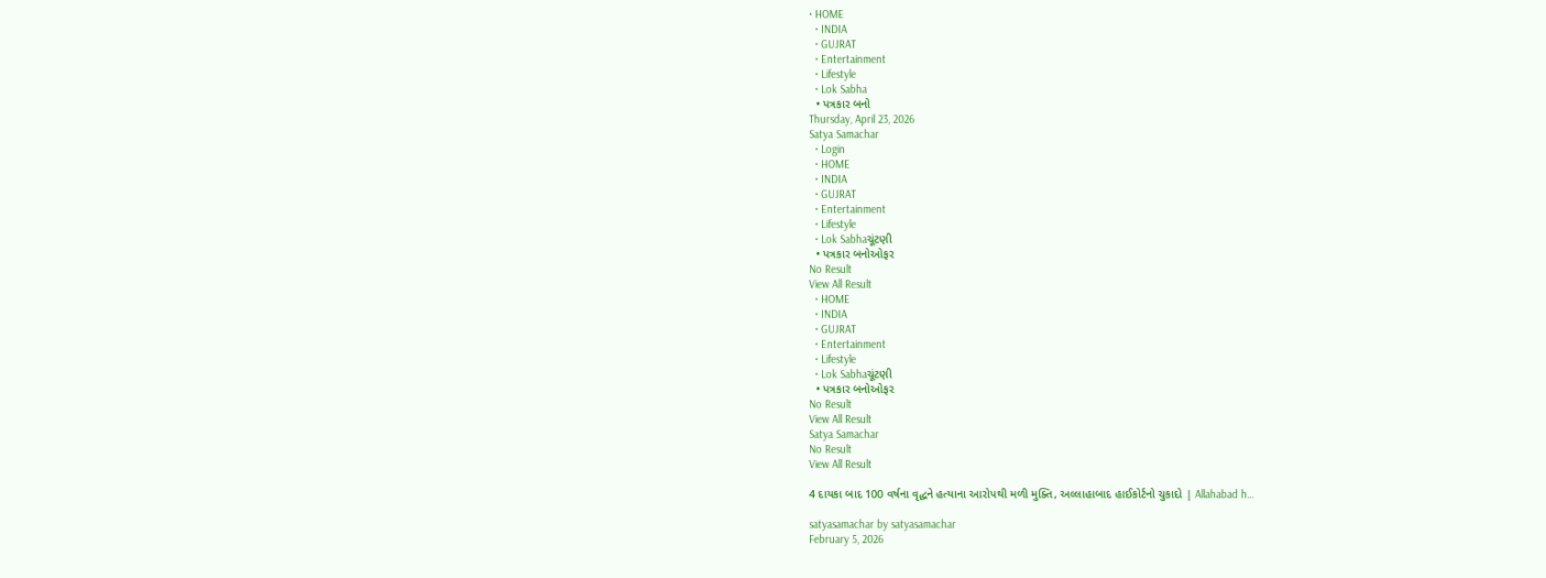• HOME
  • INDIA
  • GUJRAT
  • Entertainment
  • Lifestyle
  • Lok Sabha
  • પત્રકાર બનો
Thursday, April 23, 2026
Satya Samachar
  • Login
  • HOME
  • INDIA
  • GUJRAT
  • Entertainment
  • Lifestyle
  • Lok Sabhaચૂંટણી
  • પત્રકાર બનોઓફર
No Result
View All Result
  • HOME
  • INDIA
  • GUJRAT
  • Entertainment
  • Lifestyle
  • Lok Sabhaચૂંટણી
  • પત્રકાર બનોઓફર
No Result
View All Result
Satya Samachar
No Result
View All Result

4 દાયકા બાદ 100 વર્ષના વૃદ્ધને હત્યાના આરોપથી મળી મુક્તિ, અલ્લાહાબાદ હાઈકોર્ટનો ચુકાદો | Allahabad h…

satyasamachar by satyasamachar
February 5, 2026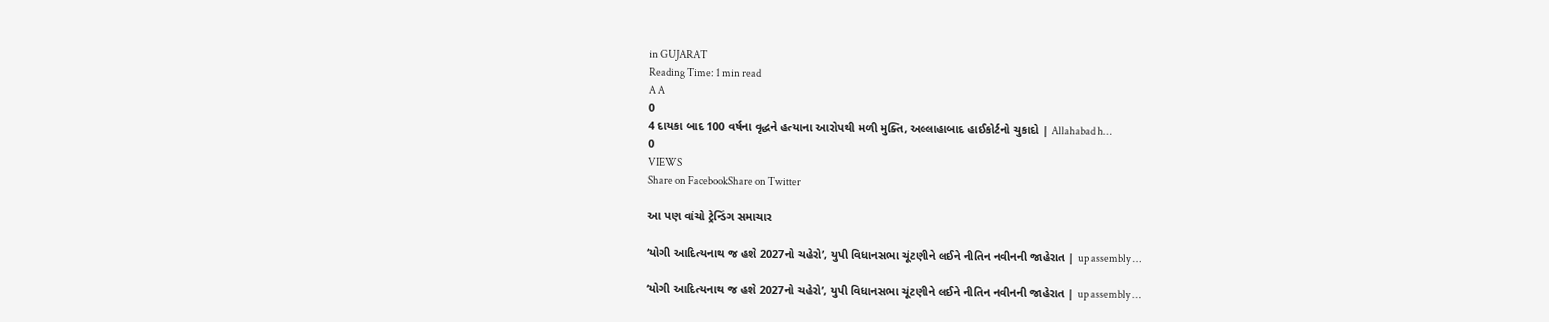in GUJARAT
Reading Time: 1 min read
A A
0
4 દાયકા બાદ 100 વર્ષના વૃદ્ધને હત્યાના આરોપથી મળી મુક્તિ, અલ્લાહાબાદ હાઈકોર્ટનો ચુકાદો | Allahabad h…
0
VIEWS
Share on FacebookShare on Twitter

આ પણ વાંચો ટ્રેન્ડિંગ સમાચાર

‘યોગી આદિત્યનાથ જ હશે 2027નો ચહેરો’, યુપી વિધાનસભા ચૂંટણીને લઈને નીતિન નવીનની જાહેરાત | up assembly …

‘યોગી આદિત્યનાથ જ હશે 2027નો ચહેરો’, યુપી વિધાનસભા ચૂંટણીને લઈને નીતિન નવીનની જાહેરાત | up assembly …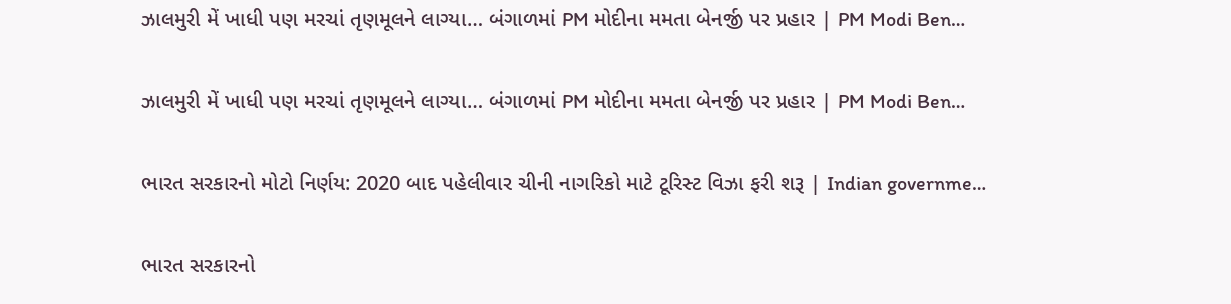ઝાલમુરી મેં ખાધી પણ મરચાં તૃણમૂલને લાગ્યા… બંગાળમાં PM મોદીના મમતા બેનર્જી પર પ્રહાર | PM Modi Ben…

ઝાલમુરી મેં ખાધી પણ મરચાં તૃણમૂલને લાગ્યા… બંગાળમાં PM મોદીના મમતા બેનર્જી પર પ્રહાર | PM Modi Ben…

ભારત સરકારનો મોટો નિર્ણય: 2020 બાદ પહેલીવાર ચીની નાગરિકો માટે ટૂરિસ્ટ વિઝા ફરી શરૂ | Indian governme…

ભારત સરકારનો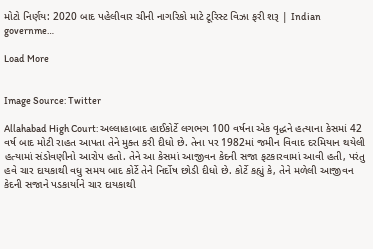મોટો નિર્ણય: 2020 બાદ પહેલીવાર ચીની નાગરિકો માટે ટૂરિસ્ટ વિઝા ફરી શરૂ | Indian governme…

Load More


Image Source: Twitter

Allahabad High Court: અલ્લાહાબાદ હાઈકોર્ટે લગભગ 100 વર્ષના એક વૃદ્ધને હત્યાના કેસમાં 42 વર્ષ બાદ મોટી રાહત આપતા તેને મુક્ત કરી દીધો છે. તેના પર 1982માં જમીન વિવાદ દરમિયાન થયેલી હત્યામાં સંડોવણીનો આરોપ હતો. તેને આ કેસમાં આજીવન કેદની સજા ફટકારવામાં આવી હતી, પરંતુ હવે ચાર દાયકાથી વધુ સમય બાદ કોર્ટે તેને નિર્દોષ છોડી દીધો છે. કોર્ટે કહ્યું કે, તેને મળેલી આજીવન કેદની સજાને પડકાર્યાને ચાર દાયકાથી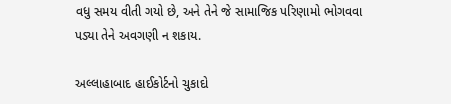વધુ સમય વીતી ગયો છે, અને તેને જે સામાજિક પરિણામો ભોગવવા પડ્યા તેને અવગણી ન શકાય.

અલ્લાહાબાદ હાઈકોર્ટનો ચુકાદો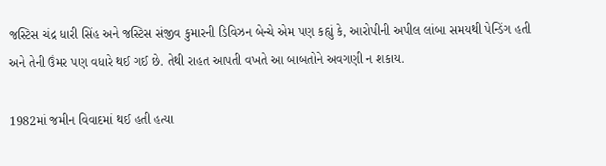જસ્ટિસ ચંદ્ર ધારી સિંહ અને જસ્ટિસ સંજીવ કુમારની ડિવિઝન બેન્ચે એમ પણ કહ્યું કે, આરોપીની અપીલ લાંબા સમયથી પેન્ડિંગ હતી અને તેની ઉંમર પણ વધારે થઈ ગઈ છે. તેથી રાહત આપતી વખતે આ બાબતોને અવગણી ન શકાય.

1982માં જમીન વિવાદમાં થઈ હતી હત્યા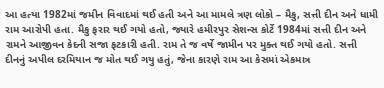આ હત્યા 1982માં જમીન વિવાદમાં થઈ હતી અને આ મામલે ત્રણ લોકો – મૈકુ, સત્તી દીન અને ધામી રામ આરોપી હતા. મૈકુ ફરાર થઈ ગયો હતો, જ્યારે હમીરપુર સેશન્સ કોર્ટે 1984માં સત્તી દીન અને રામને આજીવન કેદની સજા ફટકારી હતી. રામ તે જ વર્ષે જામીન પર મુક્ત થઈ ગયો હતો. સત્તી દીનનું અપીલ દરમિયાન જ મોત થઈ ગયુ હતું, જેના કારણે રામ આ કેસમાં એકમાત્ર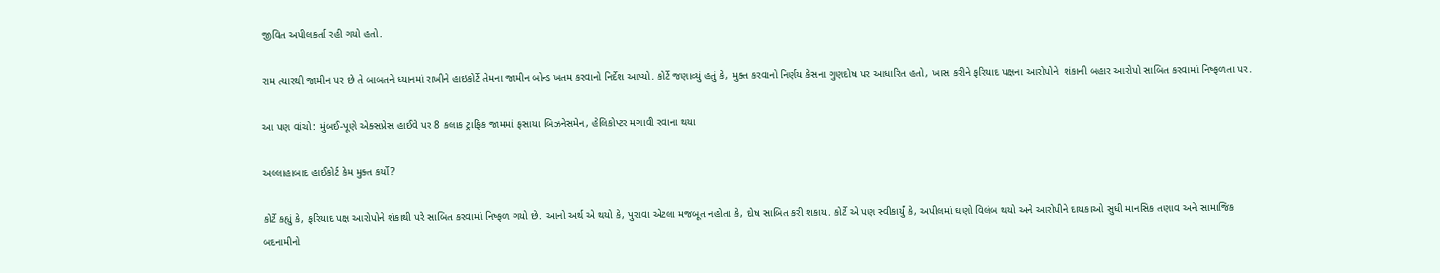જીવિત અપીલકર્તા રહી ગયો હતો.

રામ ત્યારથી જામીન પર છે તે બાબતને ધ્યાનમાં રાખીને હાઇકોર્ટે તેમના જામીન બોન્ડ ખતમ કરવાનો નિર્દેશ આપ્યો. કોર્ટે જણાવ્યું હતું કે, મુક્ત કરવાનો નિર્ણય કેસના ગુણદોષ પર આધારિત હતો, ખાસ કરીને ફરિયાદ પક્ષના આરોપોને  શંકાની બહાર આરોપો સાબિત કરવામાં નિષ્ફળતા પર.

આ પણ વાંચો: મુંબઈ-પૂણે એક્સપ્રેસ હાઈવે પર 8 કલાક ટ્રાફિક જામમાં ફસાયા બિઝનેસમેન, હેલિકોપ્ટર મગાવી રવાના થયા

અલ્લાહાબાદ હાઈકોર્ટ કેમ મુક્ત કર્યો?

કોર્ટે કહ્યું કે, ફરિયાદ પક્ષ આરોપોને શંકાથી પરે સાબિત કરવામાં નિષ્ફળ ગયો છે. આનો અર્થ એ થયો કે, પુરાવા એટલા મજબૂત નહોતા કે, દોષ સાબિત કરી શકાય. કોર્ટે એ પણ સ્વીકાર્યું કે, અપીલમાં ઘણો વિલંબ થયો અને આરોપીને દાયકાઓ સુધી માનસિક તણાવ અને સામાજિક બદનામીનો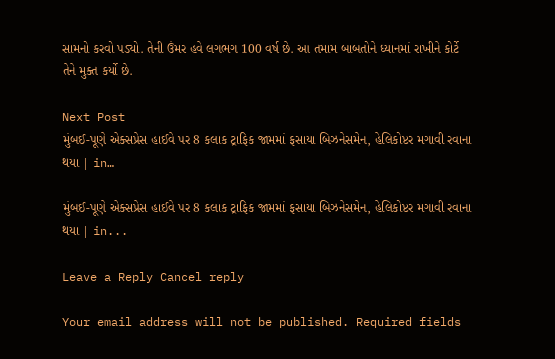સામનો કરવો પડ્યો. તેની ઉંમર હવે લગભગ 100 વર્ષ છે. આ તમામ બાબતોને ધ્યાનમાં રાખીને કોર્ટે તેને મુક્ત કર્યો છે.

Next Post
મુંબઈ-પૂણે એક્સપ્રેસ હાઈવે પર 8 કલાક ટ્રાફિક જામમાં ફસાયા બિઝનેસમેન, હેલિકોપ્ટર મગાવી રવાના થયા | in…

મુંબઈ-પૂણે એક્સપ્રેસ હાઈવે પર 8 કલાક ટ્રાફિક જામમાં ફસાયા બિઝનેસમેન, હેલિકોપ્ટર મગાવી રવાના થયા | in...

Leave a Reply Cancel reply

Your email address will not be published. Required fields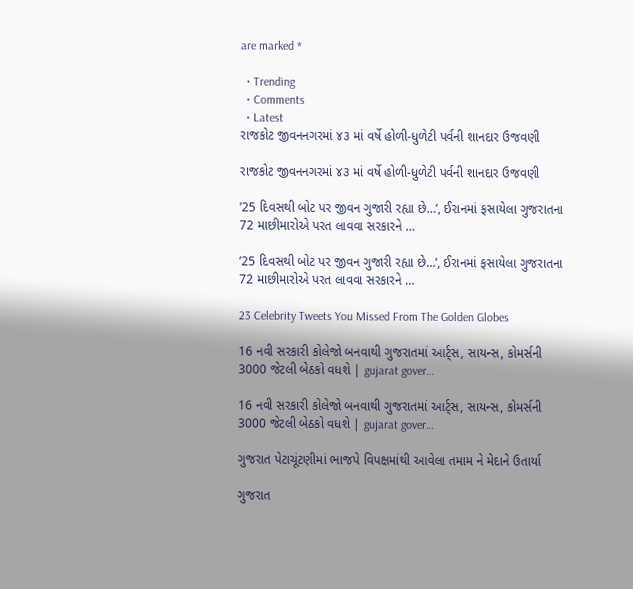are marked *

  • Trending
  • Comments
  • Latest
રાજકોટ જીવનનગરમાં ૪૩ માં વર્ષે હોળી-ધુળેટી પર્વની શાનદાર ઉજવણી

રાજકોટ જીવનનગરમાં ૪૩ માં વર્ષે હોળી-ધુળેટી પર્વની શાનદાર ઉજવણી

’25 દિવસથી બોટ પર જીવન ગુજારી રહ્યા છે…’, ઈરાનમાં ફસાયેલા ગુજરાતના 72 માછીમારોએ પરત લાવવા સરકારને …

’25 દિવસથી બોટ પર જીવન ગુજારી રહ્યા છે…’, ઈરાનમાં ફસાયેલા ગુજરાતના 72 માછીમારોએ પરત લાવવા સરકારને …

23 Celebrity Tweets You Missed From The Golden Globes

16 નવી સરકારી કોલેજો બનવાથી ગુજરાતમાં આર્ટ્સ, સાયન્સ, કોમર્સની 3000 જેટલી બેઠકો વધશે | gujarat gover…

16 નવી સરકારી કોલેજો બનવાથી ગુજરાતમાં આર્ટ્સ, સાયન્સ, કોમર્સની 3000 જેટલી બેઠકો વધશે | gujarat gover…

ગુજરાત પેટાચૂંટણીમાં ભાજપે વિપક્ષમાંથી આવેલા તમામ ને મેદાને ઉતાર્યા

ગુજરાત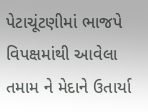પેટાચૂંટણીમાં ભાજપે વિપક્ષમાંથી આવેલા તમામ ને મેદાને ઉતાર્યા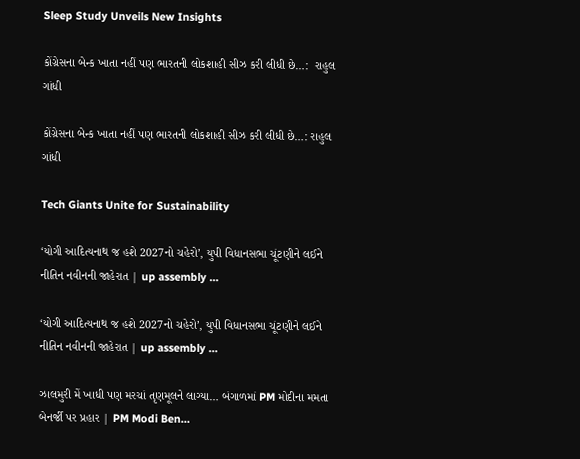Sleep Study Unveils New Insights

કોંગ્રેસના બેન્ક ખાતા નહીં પણ ભારતની લોકશાહી સીઝ કરી લીધી છે…:  રાહુલ ગાંધી

કોંગ્રેસના બેન્ક ખાતા નહીં પણ ભારતની લોકશાહી સીઝ કરી લીધી છે…: રાહુલ ગાંધી

Tech Giants Unite for Sustainability

‘યોગી આદિત્યનાથ જ હશે 2027નો ચહેરો’, યુપી વિધાનસભા ચૂંટણીને લઈને નીતિન નવીનની જાહેરાત | up assembly …

‘યોગી આદિત્યનાથ જ હશે 2027નો ચહેરો’, યુપી વિધાનસભા ચૂંટણીને લઈને નીતિન નવીનની જાહેરાત | up assembly …

ઝાલમુરી મેં ખાધી પણ મરચાં તૃણમૂલને લાગ્યા… બંગાળમાં PM મોદીના મમતા બેનર્જી પર પ્રહાર | PM Modi Ben…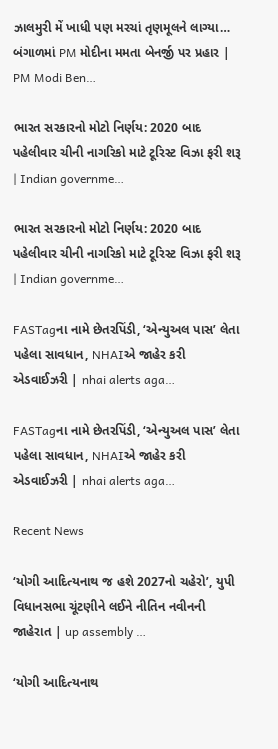ઝાલમુરી મેં ખાધી પણ મરચાં તૃણમૂલને લાગ્યા… બંગાળમાં PM મોદીના મમતા બેનર્જી પર પ્રહાર | PM Modi Ben…

ભારત સરકારનો મોટો નિર્ણય: 2020 બાદ પહેલીવાર ચીની નાગરિકો માટે ટૂરિસ્ટ વિઝા ફરી શરૂ | Indian governme…

ભારત સરકારનો મોટો નિર્ણય: 2020 બાદ પહેલીવાર ચીની નાગરિકો માટે ટૂરિસ્ટ વિઝા ફરી શરૂ | Indian governme…

FASTagના નામે છેતરપિંડી, ‘એન્યુઅલ પાસ’ લેતા પહેલા સાવધાન, NHAIએ જાહેર કરી એડવાઈઝરી | nhai alerts aga…

FASTagના નામે છેતરપિંડી, ‘એન્યુઅલ પાસ’ લેતા પહેલા સાવધાન, NHAIએ જાહેર કરી એડવાઈઝરી | nhai alerts aga…

Recent News

‘યોગી આદિત્યનાથ જ હશે 2027નો ચહેરો’, યુપી વિધાનસભા ચૂંટણીને લઈને નીતિન નવીનની જાહેરાત | up assembly …

‘યોગી આદિત્યનાથ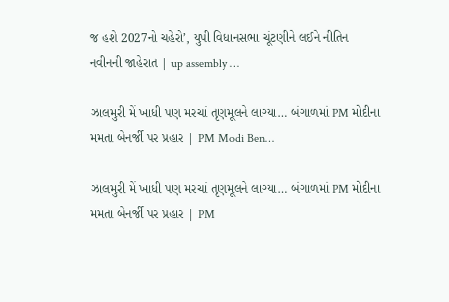જ હશે 2027નો ચહેરો’, યુપી વિધાનસભા ચૂંટણીને લઈને નીતિન નવીનની જાહેરાત | up assembly …

ઝાલમુરી મેં ખાધી પણ મરચાં તૃણમૂલને લાગ્યા… બંગાળમાં PM મોદીના મમતા બેનર્જી પર પ્રહાર | PM Modi Ben…

ઝાલમુરી મેં ખાધી પણ મરચાં તૃણમૂલને લાગ્યા… બંગાળમાં PM મોદીના મમતા બેનર્જી પર પ્રહાર | PM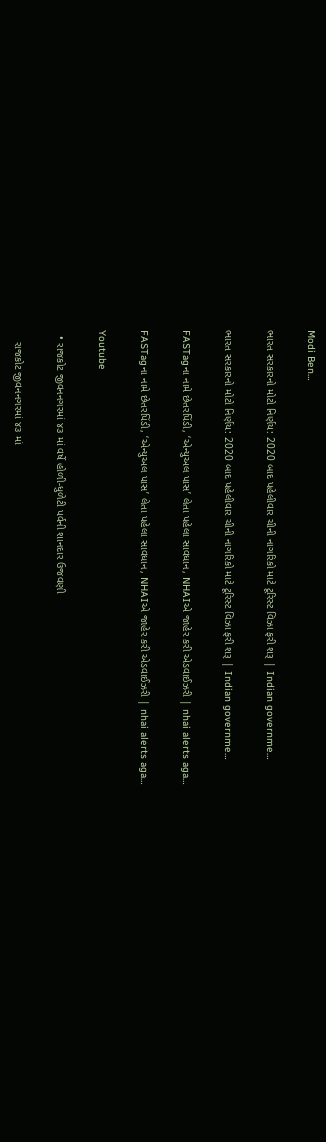Modi Ben…

ભારત સરકારનો મોટો નિર્ણય: 2020 બાદ પહેલીવાર ચીની નાગરિકો માટે ટૂરિસ્ટ વિઝા ફરી શરૂ | Indian governme…

ભારત સરકારનો મોટો નિર્ણય: 2020 બાદ પહેલીવાર ચીની નાગરિકો માટે ટૂરિસ્ટ વિઝા ફરી શરૂ | Indian governme…

FASTagના નામે છેતરપિંડી, ‘એન્યુઅલ પાસ’ લેતા પહેલા સાવધાન, NHAIએ જાહેર કરી એડવાઈઝરી | nhai alerts aga…

FASTagના નામે છેતરપિંડી, ‘એન્યુઅલ પાસ’ લેતા પહેલા સાવધાન, NHAIએ જાહેર કરી એડવાઈઝરી | nhai alerts aga…

Youtube

  • રાજકોટ જીવનનગરમાં ૪૩ માં વર્ષે હોળી-ધુળેટી પર્વની શાનદાર ઉજવણી

    રાજકોટ જીવનનગરમાં ૪૩ માં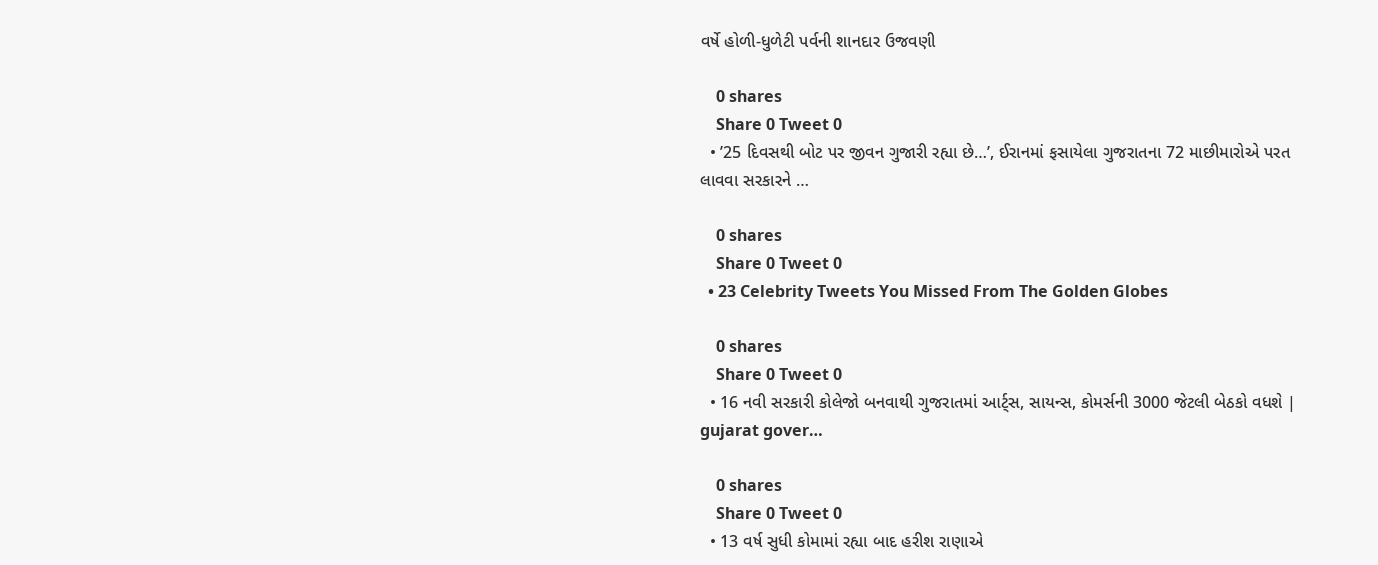વર્ષે હોળી-ધુળેટી પર્વની શાનદાર ઉજવણી

    0 shares
    Share 0 Tweet 0
  • ’25 દિવસથી બોટ પર જીવન ગુજારી રહ્યા છે…’, ઈરાનમાં ફસાયેલા ગુજરાતના 72 માછીમારોએ પરત લાવવા સરકારને …

    0 shares
    Share 0 Tweet 0
  • 23 Celebrity Tweets You Missed From The Golden Globes

    0 shares
    Share 0 Tweet 0
  • 16 નવી સરકારી કોલેજો બનવાથી ગુજરાતમાં આર્ટ્સ, સાયન્સ, કોમર્સની 3000 જેટલી બેઠકો વધશે | gujarat gover…

    0 shares
    Share 0 Tweet 0
  • 13 વર્ષ સુધી કોમામાં રહ્યા બાદ હરીશ રાણાએ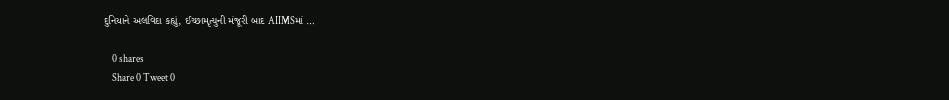દુનિયાને અલવિદા કહ્યું, ઈચ્છામૃત્યુની મંજૂરી બાદ AIIMSમાં …

    0 shares
    Share 0 Tweet 0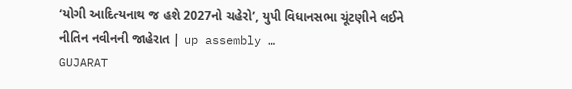‘યોગી આદિત્યનાથ જ હશે 2027નો ચહેરો’, યુપી વિધાનસભા ચૂંટણીને લઈને નીતિન નવીનની જાહેરાત | up assembly …
GUJARAT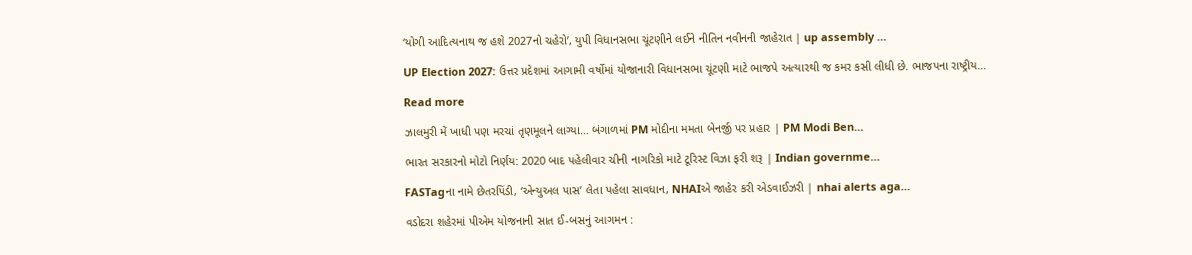‘યોગી આદિત્યનાથ જ હશે 2027નો ચહેરો’, યુપી વિધાનસભા ચૂંટણીને લઈને નીતિન નવીનની જાહેરાત | up assembly …

UP Election 2027: ઉત્તર પ્રદેશમાં આગામી વર્ષોમાં યોજાનારી વિધાનસભા ચૂંટણી માટે ભાજપે અત્યારથી જ કમર કસી લીધી છે. ભાજપના રાષ્ટ્રીય...

Read more

ઝાલમુરી મેં ખાધી પણ મરચાં તૃણમૂલને લાગ્યા… બંગાળમાં PM મોદીના મમતા બેનર્જી પર પ્રહાર | PM Modi Ben…

ભારત સરકારનો મોટો નિર્ણય: 2020 બાદ પહેલીવાર ચીની નાગરિકો માટે ટૂરિસ્ટ વિઝા ફરી શરૂ | Indian governme…

FASTagના નામે છેતરપિંડી, ‘એન્યુઅલ પાસ’ લેતા પહેલા સાવધાન, NHAIએ જાહેર કરી એડવાઈઝરી | nhai alerts aga…

વડોદરા શહેરમાં પીએમ યોજનાની સાત ઈ-બસનું આગમન :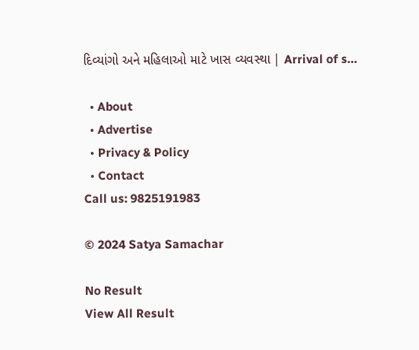દિવ્યાંગો અને મહિલાઓ માટે ખાસ વ્યવસ્થા | Arrival of s…

  • About
  • Advertise
  • Privacy & Policy
  • Contact
Call us: 9825191983

© 2024 Satya Samachar

No Result
View All Result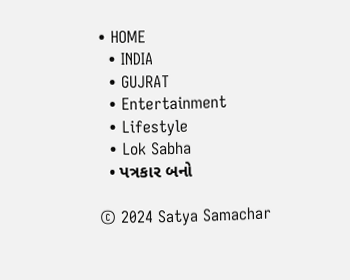• HOME
  • INDIA
  • GUJRAT
  • Entertainment
  • Lifestyle
  • Lok Sabha
  • પત્રકાર બનો

© 2024 Satya Samachar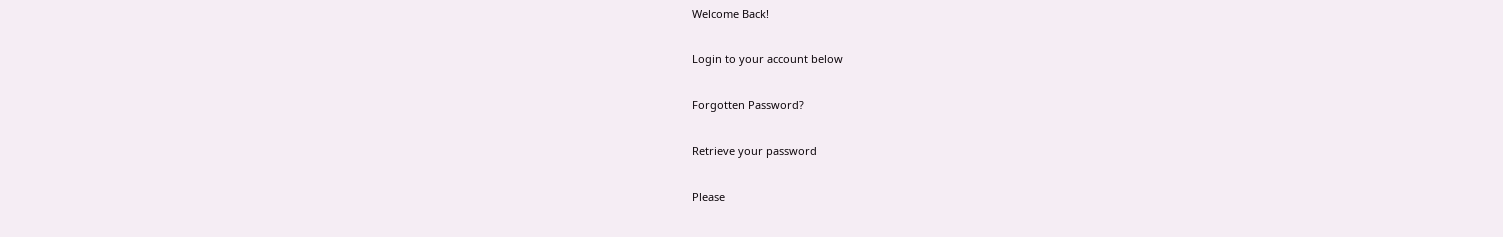Welcome Back!

Login to your account below

Forgotten Password?

Retrieve your password

Please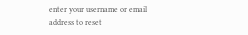enter your username or email address to reset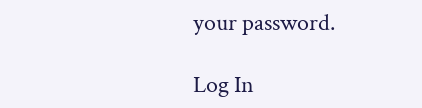your password.

Log In